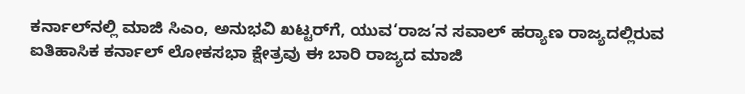ಕರ್ನಾಲ್‌ನಲ್ಲಿ ಮಾಜಿ ಸಿಎಂ, ಅನುಭವಿ ಖಟ್ಟರ್‌ಗೆ, ಯುವ‘ರಾಜ’ನ ಸವಾಲ್‌ ಹರ್‍ಯಾಣ ರಾಜ್ಯದಲ್ಲಿರುವ ಐತಿಹಾಸಿಕ ಕರ್ನಾಲ್‌ ಲೋಕಸಭಾ ಕ್ಷೇತ್ರವು ಈ ಬಾರಿ ರಾಜ್ಯದ ಮಾಜಿ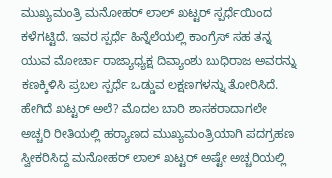ಮುಖ್ಯಮಂತ್ರಿ ಮನೋಹರ್‌ ಲಾಲ್‌ ಖಟ್ಟರ್‌ ಸ್ಪರ್ಧೆಯಿಂದ ಕಳೆಗಟ್ಟಿದೆ. ಇವರ ಸ್ಪರ್ಧೆ ಹಿನ್ನೆಲೆಯಲ್ಲಿ ಕಾಂಗ್ರೆಸ್‌ ಸಹ ತನ್ನ ಯುವ ಮೋರ್ಚಾ ರಾಜ್ಯಾಧ್ಯಕ್ಷ ದಿವ್ಯಾಂಶು ಬುಧಿರಾಜ ಅವರನ್ನು ಕಣಕ್ಕಿಳಿಸಿ ಪ್ರಬಲ ಸ್ಪರ್ಧೆ ಒಡ್ಡುವ ಲಕ್ಷಣಗಳನ್ನು ತೋರಿಸಿದೆ. ಹೇಗಿದೆ ಖಟ್ಟರ್ ಅಲೆ? ಮೊದಲ ಬಾರಿ ಶಾಸಕರಾದಾಗಲೇ ಅಚ್ಚರಿ ರೀತಿಯಲ್ಲಿ ಹರ್‍ಯಾಣದ ಮುಖ್ಯಮಂತ್ರಿಯಾಗಿ ಪದಗ್ರಹಣ ಸ್ವೀಕರಿಸಿದ್ದ ಮನೋಹರ್‌ ಲಾಲ್‌ ಖಟ್ಟರ್‌ ಅಷ್ಟೇ ಅಚ್ಚರಿಯಲ್ಲಿ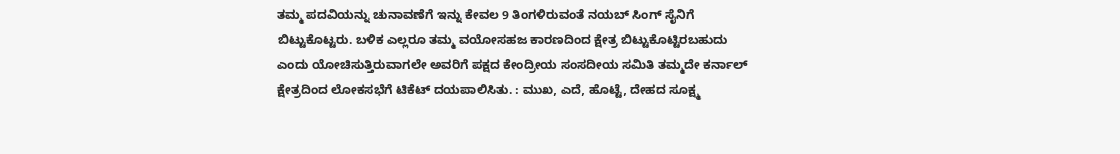ತಮ್ಮ ಪದವಿಯನ್ನು ಚುನಾವಣೆಗೆ ಇನ್ನು ಕೇವಲ 9 ತಿಂಗಳಿರುವಂತೆ ನಯಬ್‌ ಸಿಂಗ್‌ ಸೈನಿಗೆ ಬಿಟ್ಟುಕೊಟ್ಟರು. ಬಳಿಕ ಎಲ್ಲರೂ ತಮ್ಮ ವಯೋಸಹಜ ಕಾರಣದಿಂದ ಕ್ಷೇತ್ರ ಬಿಟ್ಟುಕೊಟ್ಟಿರಬಹುದು ಎಂದು ಯೋಚಿಸುತ್ತಿರುವಾಗಲೇ ಅವರಿಗೆ ಪಕ್ಷದ ಕೇಂದ್ರೀಯ ಸಂಸದೀಯ ಸಮಿತಿ ತಮ್ಮದೇ ಕರ್ನಾಲ್‌ ಕ್ಷೇತ್ರದಿಂದ ಲೋಕಸಭೆಗೆ ಟಿಕೆಟ್‌ ದಯಪಾಲಿಸಿತು. : ಮುಖ, ಎದೆ, ಹೊಟ್ಟೆ, ದೇಹದ ಸೂಕ್ಷ್ಮ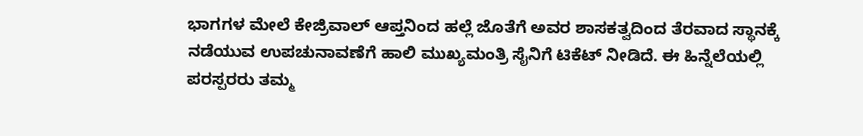ಭಾಗಗಳ ಮೇಲೆ ಕೇಜ್ರಿವಾಲ್ ಆಪ್ತನಿಂದ ಹಲ್ಲೆ ಜೊತೆಗೆ ಅವರ ಶಾಸಕತ್ವದಿಂದ ತೆರವಾದ ಸ್ಥಾನಕ್ಕೆ ನಡೆಯುವ ಉಪಚುನಾವಣೆಗೆ ಹಾಲಿ ಮುಖ್ಯಮಂತ್ರಿ ಸೈನಿಗೆ ಟಿಕೆಟ್‌ ನೀಡಿದೆ. ಈ ಹಿನ್ನೆಲೆಯಲ್ಲಿ ಪರಸ್ಪರರು ತಮ್ಮ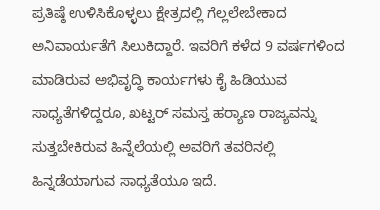ಪ್ರತಿಷ್ಠೆ ಉಳಿಸಿಕೊಳ್ಳಲು ಕ್ಷೇತ್ರದಲ್ಲಿ ಗೆಲ್ಲಲೇಬೇಕಾದ ಅನಿವಾರ್ಯತೆಗೆ ಸಿಲುಕಿದ್ದಾರೆ. ಇವರಿಗೆ ಕಳೆದ 9 ವರ್ಷಗಳಿಂದ ಮಾಡಿರುವ ಅಭಿವೃದ್ಧಿ ಕಾರ್ಯಗಳು ಕೈ ಹಿಡಿಯುವ ಸಾಧ್ಯತೆಗಳಿದ್ದರೂ, ಖಟ್ಟರ್‌ ಸಮಸ್ತ ಹರ್‍ಯಾಣ ರಾಜ್ಯವನ್ನು ಸುತ್ತಬೇಕಿರುವ ಹಿನ್ನೆಲೆಯಲ್ಲಿ ಅವರಿಗೆ ತವರಿನಲ್ಲಿ ಹಿನ್ನಡೆಯಾಗುವ ಸಾಧ್ಯತೆಯೂ ಇದೆ.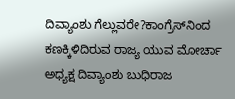ದಿವ್ಯಾಂಶು ಗೆಲ್ಲುವರೇ?ಕಾಂಗ್ರೆಸ್‌ನಿಂದ ಕಣಕ್ಕಿಳಿದಿರುವ ರಾಜ್ಯ ಯುವ ಮೋರ್ಚಾ ಅಧ್ಯಕ್ಷ ದಿವ್ಯಾಂಶು ಬುಧಿರಾಜ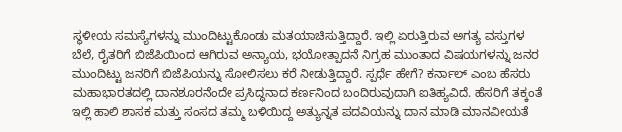ಸ್ಥಳೀಯ ಸಮಸ್ಯೆಗಳನ್ನು ಮುಂದಿಟ್ಟುಕೊಂಡು ಮತಯಾಚಿಸುತ್ತಿದ್ದಾರೆ. ಇಲ್ಲಿ ಏರುತ್ತಿರುವ ಅಗತ್ಯ ವಸ್ತುಗಳ ಬೆಲೆ, ರೈತರಿಗೆ ಬಿಜೆಪಿಯಿಂದ ಆಗಿರುವ ಅನ್ಯಾಯ, ಭಯೋತ್ಪಾದನೆ ನಿಗ್ರಹ ಮುಂತಾದ ವಿಷಯಗಳನ್ನು ಜನರ ಮುಂದಿಟ್ಟು ಜನರಿಗೆ ಬಿಜೆಪಿಯನ್ನು ಸೋಲಿಸಲು ಕರೆ ನೀಡುತ್ತಿದ್ದಾರೆ. ಸ್ಪರ್ಧೆ ಹೇಗೆ? ಕರ್ನಾಲ್‌ ಎಂಬ ಹೆಸರು ಮಹಾಭಾರತದಲ್ಲಿ ದಾನಶೂರನೆಂದೇ ಪ್ರಸಿದ್ಧನಾದ ಕರ್ಣನಿಂದ ಬಂದಿರುವುದಾಗಿ ಐತಿಹ್ಯವಿದೆ. ಹೆಸರಿಗೆ ತಕ್ಕಂತೆ ಇಲ್ಲಿ ಹಾಲಿ ಶಾಸಕ ಮತ್ತು ಸಂಸದ ತಮ್ಮ ಬಳಿಯಿದ್ದ ಅತ್ಯುನ್ನತ ಪದವಿಯನ್ನು ದಾನ ಮಾಡಿ ಮಾನವೀಯತೆ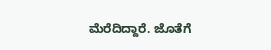ಮೆರೆದಿದ್ದಾರೆ. ಜೊತೆಗೆ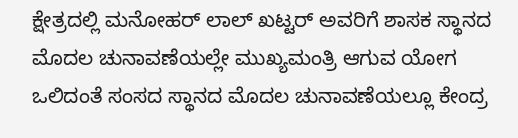ಕ್ಷೇತ್ರದಲ್ಲಿ ಮನೋಹರ್‌ ಲಾಲ್‌ ಖಟ್ಟರ್‌ ಅವರಿಗೆ ಶಾಸಕ ಸ್ಥಾನದ ಮೊದಲ ಚುನಾವಣೆಯಲ್ಲೇ ಮುಖ್ಯಮಂತ್ರಿ ಆಗುವ ಯೋಗ ಒಲಿದಂತೆ ಸಂಸದ ಸ್ಥಾನದ ಮೊದಲ ಚುನಾವಣೆಯಲ್ಲೂ ಕೇಂದ್ರ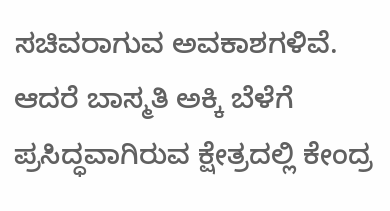ಸಚಿವರಾಗುವ ಅವಕಾಶಗಳಿವೆ. ಆದರೆ ಬಾಸ್ಮತಿ ಅಕ್ಕಿ ಬೆಳೆಗೆ ಪ್ರಸಿದ್ಧವಾಗಿರುವ ಕ್ಷೇತ್ರದಲ್ಲಿ ಕೇಂದ್ರ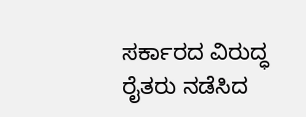ಸರ್ಕಾರದ ವಿರುದ್ಧ ರೈತರು ನಡೆಸಿದ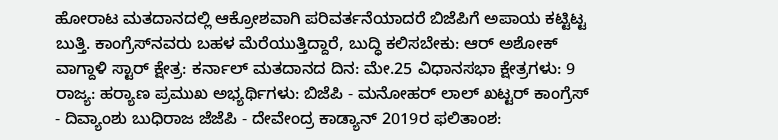ಹೋರಾಟ ಮತದಾನದಲ್ಲಿ ಆಕ್ರೋಶವಾಗಿ ಪರಿವರ್ತನೆಯಾದರೆ ಬಿಜೆಪಿಗೆ ಅಪಾಯ ಕಟ್ಟಿಟ್ಟ ಬುತ್ತಿ. ಕಾಂಗ್ರೆಸ್‌ನವರು ಬಹಳ ಮೆರೆಯುತ್ತಿದ್ದಾರೆ, ಬುದ್ಧಿ ಕಲಿಸಬೇಕು: ಆರ್ ಅಶೋಕ್ ವಾಗ್ದಾಳಿ ಸ್ಟಾರ್‌ ಕ್ಷೇತ್ರ: ಕರ್ನಾಲ್‌ ಮತದಾನದ ದಿನ: ಮೇ.25 ವಿಧಾನಸಭಾ ಕ್ಷೇತ್ರಗಳು: 9 ರಾಜ್ಯ: ಹರ್‍ಯಾಣ ಪ್ರಮುಖ ಅಭ್ಯರ್ಥಿಗಳು: ಬಿಜೆಪಿ - ಮನೋಹರ್‌ ಲಾಲ್‌ ಖಟ್ಟರ್‌ ಕಾಂಗ್ರೆಸ್‌ - ದಿವ್ಯಾಂಶು ಬುಧಿರಾಜ ಜೆಜೆಪಿ - ದೇವೇಂದ್ರ ಕಾಡ್ಯಾನ್ 2019ರ ಫಲಿತಾಂಶ: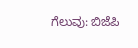ಗೆಲುವು: ಬಿಜೆಪಿ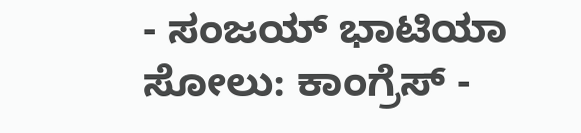- ಸಂಜಯ್ ಭಾಟಿಯಾ ಸೋಲು: ಕಾಂಗ್ರೆಸ್‌ -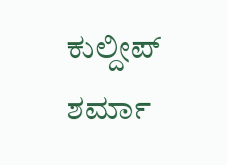ಕುಲ್ದೀಪ್‌ ಶರ್ಮಾ